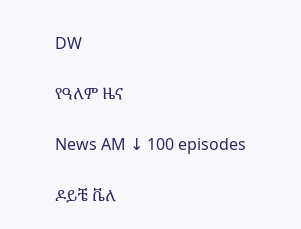DW

የዓለም ዜና

News AM ↓ 100 episodes

ዶይቼ ቬለ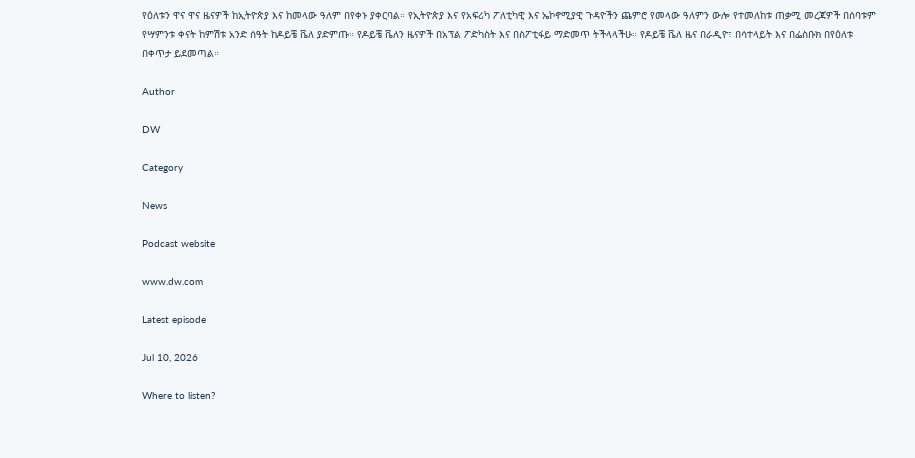የዕለቱን ዋና ዋና ዜናዎች ከኢትዮጵያ እና ከመላው ዓለም በየቀኑ ያቀርባል። የኢትዮጵያ እና የአፍሪካ ፖለቲካዊ እና ኤኮኖሚያዊ ጉዳዮችን ጨምሮ የመላው ዓለምን ውሎ የተመለከቱ ጠቃሚ መረጃዎች በሰባቱም የሣምንቱ ቀናት ከምሽቱ አንድ ሰዓት ከዶይቼ ቬለ ያድምጡ። የዶይቼ ቬለን ዜናዎች በአፕል ፖድካስት እና በስፖቲፋይ ማድመጥ ትችላላችሁ። የዶይቼ ቬለ ዜና በራዲዮ፣ በሳተላይት እና በፌስቡክ በየዕለቱ በቀጥታ ይደመጣል።

Author

DW

Category

News

Podcast website

www.dw.com

Latest episode

Jul 10, 2026

Where to listen?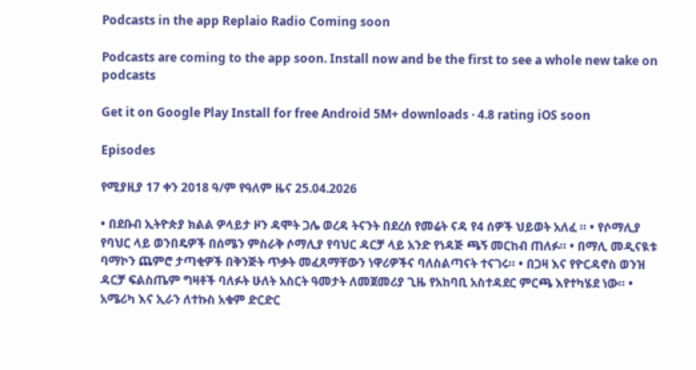Podcasts in the app Replaio Radio Coming soon

Podcasts are coming to the app soon. Install now and be the first to see a whole new take on podcasts

Get it on Google Play Install for free Android 5M+ downloads · 4.8 rating iOS soon

Episodes

የሚያዚያ 17 ቀን 2018 ዓ/ም የዓለም ዜና 25.04.2026

• በደቡብ ኢትዮጵያ ክልል ዎላይታ ዞን ዳሞት ጋሌ ወረዳ ትናንት በደረሰ የመሬት ናዳ የ4 ሰዎች ህይወት አለፈ ። • የሶማሊያ የባህር ላይ ወንበዴዎች በሰሜን ምስራቅ ሶማሊያ የባህር ዳርቻ ላይ አንድ የነዳጅ ጫኝ መርከብ ጠለፉ። • በማሊ መዲናዪቱ ባማኮን ጨምሮ ታጣቂዎች በቅንጅት ጥቃት መፈጸማቸውን ነዋሪዎችና ባለስልጣናት ተናገሩ። • በጋዛ እና የዮርዳኖስ ወንዝ ዳርቻ ፍልስጤም ግዛቶች ባለፉት ሁለት አስርት ዓመታት ለመጀመሪያ ጊዜ የአከባቢ አስተዳደር ምርጫ እየተካሄደ ነው። • አሜሪካ እና ኢራን ለተኩስ አቁም ድርድር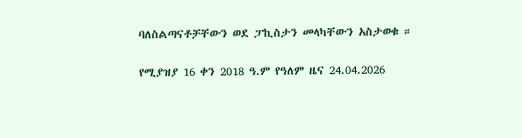ባለስልጣናቶቻቸውን ወደ ፓኪስታን መላካቸውን አስታወቁ ።

የሚያዝያ 16 ቀን 2018 ዓ.ም የዓለም ዜና 24.04.2026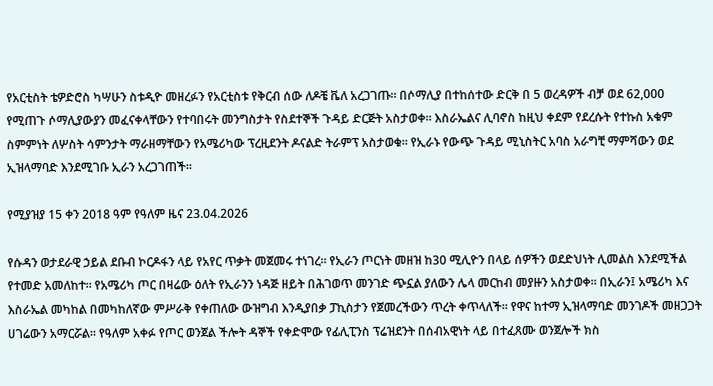የአርቲስት ቴዎድሮስ ካሣሁን ስቱዲዮ መዘረፉን የአርቲስቱ የቅርብ ሰው ለዶቼ ቬለ አረጋገጡ። በሶማሊያ በተከሰተው ድርቅ በ 5 ወረዳዎች ብቻ ወደ 62,000 የሚጠጉ ሶማሊያውያን መፈናቀላቸውን የተባበሩት መንግስታት የስደተኞች ጉዳይ ድርጅት አስታወቀ። እስራኤልና ሊባኖስ ከዚህ ቀደም የደረሱት የተኩስ አቁም ስምምነት ለሦስት ሳምንታት ማራዘማቸውን የአሜሪካው ፕረዚደንት ዶናልድ ትራምፕ አስታወቁ። የኢራኑ የውጭ ጉዳይ ሚኒስትር አባስ አራግቺ ማምሻውን ወደ ኢዝላማባድ እንደሚገቡ ኢራን አረጋገጠች።

የሚያዝያ 15 ቀን 2018 ዓም የዓለም ዜና 23.04.2026

የሱዳን ወታደራዊ ኃይል ደቡብ ኮርዶፋን ላይ የአየር ጥቃት መጀመሩ ተነገረ። የኢራን ጦርነት መዘዝ ከ30 ሚሊዮን በላይ ሰዎችን ወደድህነት ሊመልስ እንደሚችል የተመድ አመለከተ። የአሜሪካ ጦር በዛሬው ዕለት የኢራንን ነዳጅ ዘይት በሕገወጥ መንገድ ጭኗል ያለውን ሌላ መርከብ መያዙን አስታወቀ። በኢራን፤ አሜሪካ እና እስራኤል መካከል በመካከለኛው ምሥራቅ የቀጠለው ውዝግብ እንዲያበቃ ፓኪስታን የጀመረችውን ጥረት ቀጥላለች። የዋና ከተማ ኢዝላማባድ መንገዶች መዘጋጋት ሀገሬውን አማርሯል። የዓለም አቀፉ የጦር ወንጀል ችሎት ዳኞች የቀድሞው የፊሊፒንስ ፕሬዝደንት በሰብአዊነት ላይ በተፈጸሙ ወንጀሎች ክስ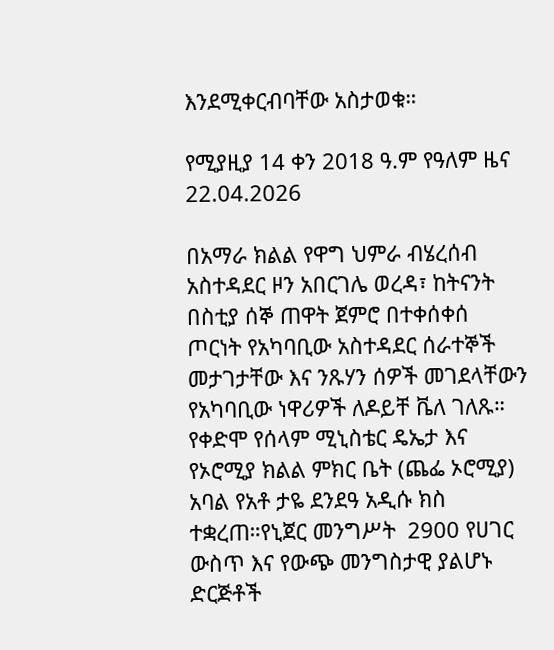እንደሚቀርብባቸው አስታወቁ።

የሚያዚያ 14 ቀን 2018 ዓ.ም የዓለም ዜና 22.04.2026

በአማራ ክልል የዋግ ህምራ ብሄረሰብ አስተዳደር ዞን አበርገሌ ወረዳ፣ ከትናንት በስቲያ ሰኞ ጠዋት ጀምሮ በተቀሰቀሰ ጦርነት የአካባቢው አስተዳደር ሰራተኞች መታገታቸው እና ንጹሃን ሰዎች መገደላቸውን የአካባቢው ነዋሪዎች ለዶይቸ ቬለ ገለጹ። የቀድሞ የሰላም ሚኒስቴር ዴኤታ እና የኦሮሚያ ክልል ምክር ቤት (ጨፌ ኦሮሚያ) አባል የአቶ ታዬ ደንደዓ አዲሱ ክስ ተቋረጠ።የኒጀር መንግሥት  2900 የሀገር ውስጥ እና የውጭ መንግስታዊ ያልሆኑ ድርጅቶች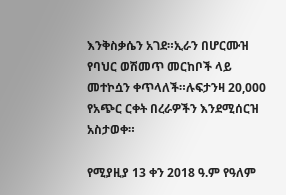እንቅስቃሴን አገደ።ኢራን በሆርሙዝ የባህር ወሽመጥ መርከቦች ላይ መተኮሷን ቀጥላለች።ሉፍታንዛ 20,000 የአጭር ርቀት በረራዎችን እንደሚሰርዝ አስታወቀ።

የሚያዚያ 13 ቀን 2018 ዓ.ም የዓለም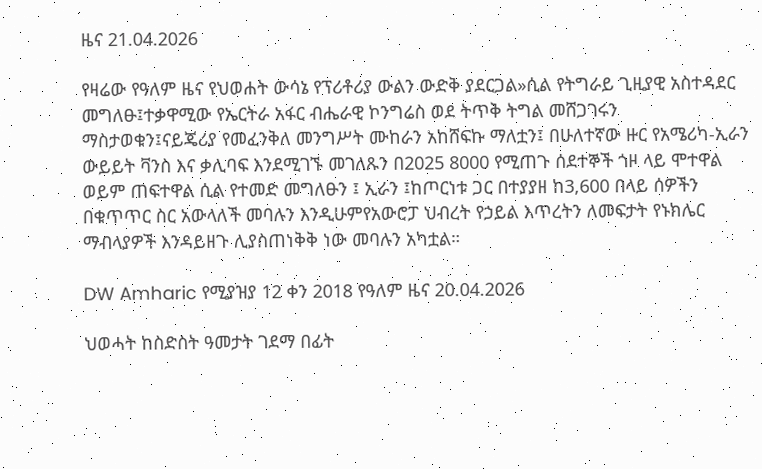ዜና 21.04.2026

የዛሬው የዓለም ዜና የህወሐት ውሳኔ የፕሪቶሪያ ውልን ውድቅ ያደርጋል»ሲል የትግራይ ጊዚያዊ አስተዳደር መግለፁ፤ተቃዋሚው የኤርትራ አፋር ብሔራዊ ኮንግሬስ ወደ ትጥቅ ትግል መሸጋገሩን ማስታወቁን፤ናይጄሪያ የመፈንቅለ መንግሥት ሙከራን አከሸፍኩ ማለቷን፤ በሁለተኛው ዙር የአሜሪካ-ኢራን ውይይት ቫንስ እና ቃሊባፍ እንደሚገኙ መገለጹን በ2025 8000 የሚጠጉ ሰደተኞች ጎዞ ላይ ሞተዋል ወይም ጠፍተዋል ሲል የተመድ መግለፁን ፤ ኢራን ፤ከጦርነቱ ጋር በተያያዘ ከ3,600 በላይ ሰዎችን በቁጥጥር ስር አውላለች መባሉን እንዲሁምየአውሮፓ ህብረት የኃይል እጥረትን ለመፍታት የኑክሌር ማብላያዎች እንዳይዘጉ ሊያስጠነቅቅ ነው መባሉን አካቷል።

DW Amharic የሚያዝያ 12 ቀን 2018 የዓለም ዜና 20.04.2026

ህወሓት ከስድስት ዓመታት ገደማ በፊት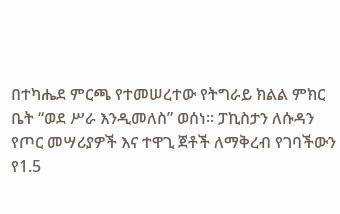በተካሔደ ምርጫ የተመሠረተው የትግራይ ክልል ምክር ቤት “ወደ ሥራ እንዲመለስ” ወሰነ። ፓኪስታን ለሱዳን የጦር መሣሪያዎች እና ተዋጊ ጀቶች ለማቅረብ የገባችውን የ1.5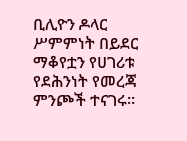ቢሊዮን ዶላር ሥምምነት በይደር ማቆየቷን የሀገሪቱ የደሕንነት የመረጃ ምንጮች ተናገሩ።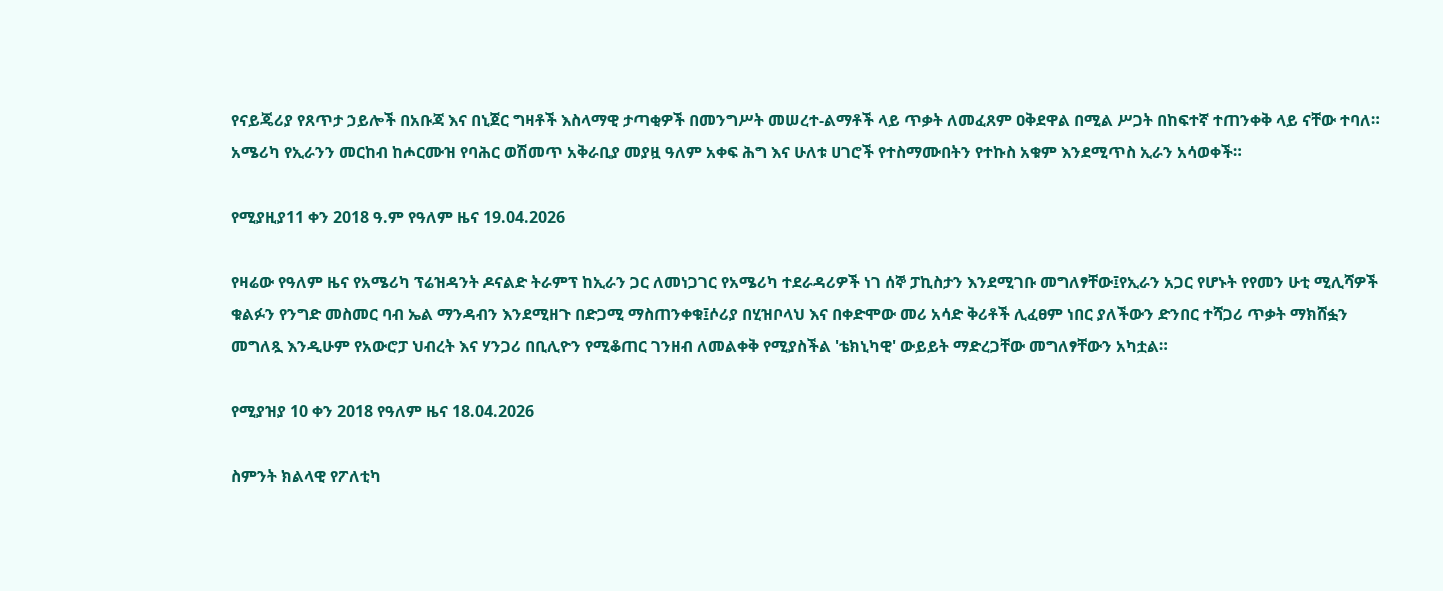የናይጄሪያ የጸጥታ ኃይሎች በአቡጃ እና በኒጀር ግዛቶች እስላማዊ ታጣቂዎች በመንግሥት መሠረተ-ልማቶች ላይ ጥቃት ለመፈጸም ዐቅደዋል በሚል ሥጋት በከፍተኛ ተጠንቀቅ ላይ ናቸው ተባለ። አሜሪካ የኢራንን መርከብ ከሖርሙዝ የባሕር ወሽመጥ አቅራቢያ መያዟ ዓለም አቀፍ ሕግ እና ሁለቱ ሀገሮች የተስማሙበትን የተኩስ አቁም እንደሚጥስ ኢራን አሳወቀች።

የሚያዚያ11 ቀን 2018 ዓ.ም የዓለም ዜና 19.04.2026

የዛሬው የዓለም ዜና የአሜሪካ ፕሬዝዳንት ዶናልድ ትራምፕ ከኢራን ጋር ለመነጋገር የአሜሪካ ተደራዳሪዎች ነገ ሰኞ ፓኪስታን እንደሚገቡ መግለፃቸው፤የኢራን አጋር የሆኑት የየመን ሁቲ ሚሊሻዎች ቁልፉን የንግድ መስመር ባብ ኤል ማንዳብን እንደሚዘጉ በድጋሚ ማስጠንቀቁ፤ሶሪያ በሂዝቦላህ እና በቀድሞው መሪ አሳድ ቅሪቶች ሊፈፀም ነበር ያለችውን ድንበር ተሻጋሪ ጥቃት ማክሸፏን መግለጿ እንዲሁም የአውሮፓ ህብረት እና ሃንጋሪ በቢሊዮን የሚቆጠር ገንዘብ ለመልቀቅ የሚያስችል 'ቴክኒካዊ' ውይይት ማድረጋቸው መግለፃቸውን አካቷል።

የሚያዝያ 10 ቀን 2018 የዓለም ዜና 18.04.2026

ስምንት ክልላዊ የፖለቲካ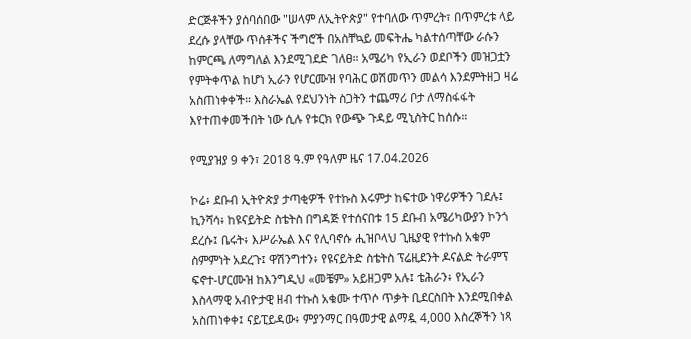ድርጅቶችን ያሰባሰበው "ሠላም ለኢትዮጵያ" የተባለው ጥምረት፣ በጥምረቱ ላይ ደረሱ ያላቸው ጥሰቶችና ችግሮች በአስቸኳይ መፍትሔ ካልተሰጣቸው ራሱን ከምርጫ ለማግለል እንደሚገደድ ገለፀ። አሜሪካ የኢራን ወደቦችን መዝጋቷን የምትቀጥል ከሆነ ኢራን የሆርሙዝ የባሕር ወሽመጥን መልሳ እንደምትዘጋ ዛሬ አስጠነቀቀች። እስራኤል የደህንነት ስጋትን ተጨማሪ ቦታ ለማስፋፋት እየተጠቀመችበት ነው ሲሉ የቱርክ የውጭ ጉዳይ ሚኒስትር ከሰሱ።

የሚያዝያ 9 ቀን፣ 2018 ዓ.ም የዓለም ዜና 17.04.2026

ኮሬ፥ ደቡብ ኢትዮጵያ ታጣቂዎች የተኩስ እሩምታ ከፍተው ነዋሪዎችን ገደሉ፤ ኪንሻሳ፥ ከዩናይትድ ስቴትስ በግዳጅ የተሰናበቱ 15 ደቡብ አሜሪካውያን ኮንጎ ደረሱ፤ ቤሩት፥ እሥራኤል እና የሊባኖሱ ሒዝቦላህ ጊዜያዊ የተኩስ አቁም ስምምነት አደረጉ፤ ዋሽንግተን፥ የዩናይትድ ስቴትስ ፕሬዚደንት ዶናልድ ትራምፕ ፍኖተ-ሆርሙዝ ከእንግዲህ «መቼም» አይዘጋም አሉ፤ ቴሕራን፥ የኢራን እስላማዊ አብዮታዊ ዘብ ተኩስ አቁሙ ተጥሶ ጥቃት ቢደርስበት እንደሚበቀል አስጠነቀቀ፤ ናይፒይዳው፥ ምያንማር በዓመታዊ ልማዷ 4,000 እስረኞችን ነጻ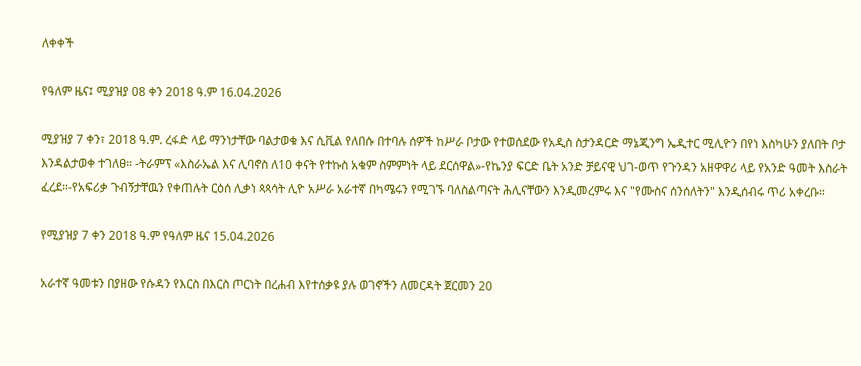ለቀቀች

የዓለም ዜና፤ ሚያዝያ 08 ቀን 2018 ዓ.ም 16.04.2026

ሚያዝያ 7 ቀን፣ 2018 ዓ.ም. ረፋድ ላይ ማንነታቸው ባልታወቁ እና ሲቪል የለበሱ በተባሉ ሰዎች ከሥራ ቦታው የተወሰደው የአዲስ ስታንዳርድ ማኔጂንግ ኤዲተር ሚሊዮን በየነ እስካሁን ያለበት ቦታ እንዳልታወቀ ተገለፀ። -ትራምፕ «እስራኤል እና ሊባኖስ ለ10 ቀናት የተኩስ አቁም ስምምነት ላይ ደርሰዋል»-የኬንያ ፍርድ ቤት አንድ ቻይናዊ ህገ-ወጥ የጉንዳን አዘዋዋሪ ላይ የአንድ ዓመት እስራት ፈረደ።-የአፍሪቃ ጉብኝታቸዉን የቀጠሉት ርዕሰ ሊቃነ ጳጳሳት ሊዮ አሥራ አራተኛ በካሜሩን የሚገኙ ባለስልጣናት ሕሊናቸውን እንዲመረምሩ እና "የሙስና ሰንሰለትን" እንዲሰብሩ ጥሪ አቀረቡ።

የሚያዝያ 7 ቀን 2018 ዓ.ም የዓለም ዜና 15.04.2026

አራተኛ ዓመቱን በያዘው የሱዳን የእርስ በእርስ ጦርነት በረሐብ እየተሰቃዩ ያሉ ወገኖችን ለመርዳት ጀርመን 20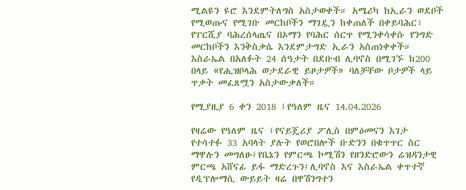ሚልዩን ዩሮ እንደምትለግስ አስታወቀች። አሜሪካ ከኢራን ወደቦች የሚወጡና የሚገቡ መርከቦችን ማገዷን ከቀጠለች በቀይባሕር፣ የፐርሺያ ባሕረሰላጤና በኦማን የባሕር ሰርጥ የሚንቀሳቀሱ የንግድ መርከቦችን እንቅስቃሴ እንደምታግድ ኢራን አስጠነቀቀች። እስራኤል በአለፉት 24 ሰዓታት በደቡብ ሊባኖስ በሚገኙ ከ200 በላይ «የሒዝቦላሕ ወታደራዊ ይዞታዎች» ባለቻቸው ቦታዎች ላይ ጥቃት መፈጸሟን አስታውቃለች።

የሚያዚያ 6 ቀን 2018 ፤የዓለም ዜና 14.04.2026

የዛሬው የዓለም ዜና ፤የናይጄሪያ ፖሊስ በምዕመናን እገታ የተሳተፉ 33 አባላት ያሉት የወሮበሎች ቡድንን በቁጥጥር ስር ማዋሉን መግለፁ፤የቤኔን የምርጫ ኮሚሽን የዘንድሮውን ሬዝዳንታዊ ምርጫ አሸናፊ ይፋ ማድረጉን፤ሊባኖስ እና እስራኤል ቀጥተኛ የዲፕሎማሲ ውይይት ዛሬ በዋሽንግተን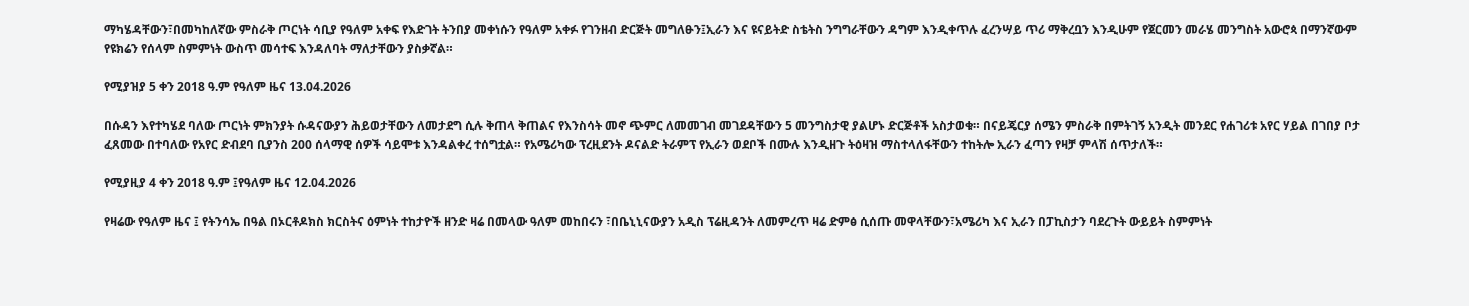ማካሄዳቸውን፣በመካከለኛው ምስራቅ ጦርነት ሳቢያ የዓለም አቀፍ የእድገት ትንበያ መቀነሱን የዓለም አቀፉ የገንዘብ ድርጅት መግለፁን፤ኢራን እና ዩናይትድ ስቴትስ ንግግራቸውን ዳግም እንዲቀጥሉ ፈረንሣይ ጥሪ ማቅረቧን እንዲሁም የጀርመን መራሄ መንግስት አውሮጳ በማንኛውም የዩክሬን የሰላም ስምምነት ውስጥ መሳተፍ እንዳለባት ማለታቸውን ያስቃኛል።

የሚያዝያ 5 ቀን 2018 ዓ.ም የዓለም ዜና 13.04.2026

በሱዳን እየተካሄደ ባለው ጦርነት ምክንያት ሱዳናውያን ሕይወታቸውን ለመታደግ ሲሉ ቅጠላ ቅጠልና የእንስሳት መኖ ጭምር ለመመገብ መገደዳቸውን 5 መንግስታዊ ያልሆኑ ድርጅቶች አስታወቁ። በናይጄርያ ሰሜን ምስራቅ በምትገኝ አንዲት መንደር የሐገሪቱ አየር ሃይል በገበያ ቦታ ፈጸመው በተባለው የአየር ድብደባ ቢያንስ 200 ሰላማዊ ሰዎች ሳይሞቱ እንዳልቀረ ተሰግቷል። የአሜሪካው ፕረዚደንት ዶናልድ ትራምፕ የኢራን ወደቦች በሙሉ እንዲዘጉ ትዕዛዝ ማስተላለፋቸውን ተከትሎ ኢራን ፈጣን የዛቻ ምላሽ ሰጥታለች።

የሚያዚያ 4 ቀን 2018 ዓ.ም ፤የዓለም ዜና 12.04.2026

የዛሬው የዓለም ዜና ፤ የትንሳኤ በዓል በኦርቶዶክስ ክርስትና ዕምነት ተከታዮች ዘንድ ዛሬ በመላው ዓለም መከበሩን ፣በቤኒኒናውያን አዲስ ፕሬዚዳንት ለመምረጥ ዛሬ ድምፅ ሲሰጡ መዋላቸውን፣አሜሪካ እና ኢራን በፓኪስታን ባደረጉት ውይይት ስምምነት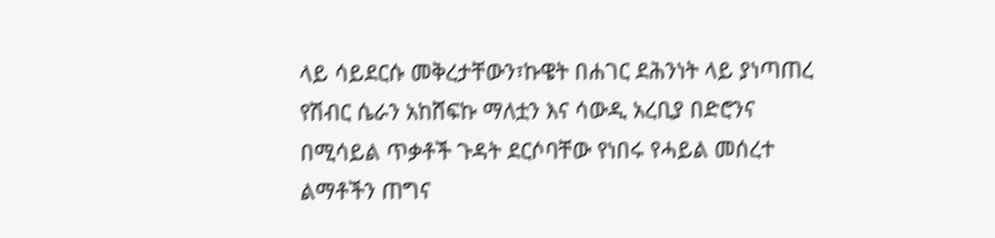ላይ ሳይደርሱ መቅረታቸውን፣ኩዌት በሐገር ደሕንነት ላይ ያነጣጠረ የሽብር ሴራን አከሸፍኩ ማለቷን እና ሳውዲ አረቢያ በድሮንና በሚሳይል ጥቃቶች ጉዳት ደርሶባቸው የነበሩ የሓይል መሰረተ ልማቶችን ጠግና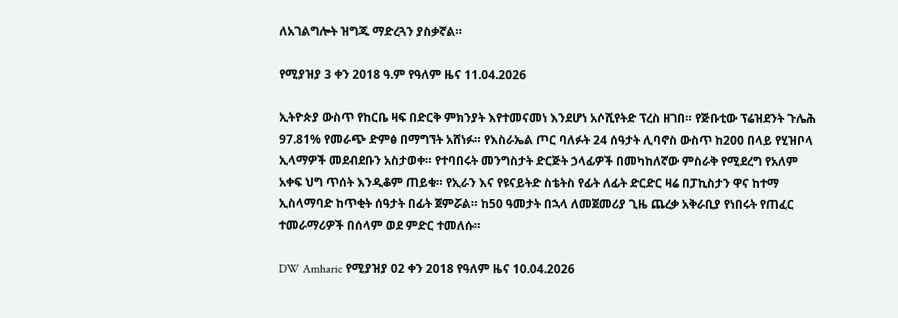ለአገልግሎት ዝግጁ ማድረጓን ያስቃኛል።

የሚያዝያ 3 ቀን 2018 ዓ.ም የዓለም ዜና 11.04.2026

ኢትዮጵያ ውስጥ የከርቤ ዛፍ በድርቅ ምክንያት እየተመናመነ እንደሆነ አሶሺየትድ ፕረስ ዘገበ። የጅቡቲው ፕሬዝደንት ጉሌሕ 97.81% የመራጭ ድምፅ በማግኘት አሸነፉ። የእስራኤል ጦር ባለፉት 24 ሰዓታት ሊባኖስ ውስጥ ከ200 በላይ የሂዝቦላ ኢላማዎች መደብደቡን አስታወቀ። የተባበሩት መንግስታት ድርጅት ኃላፊዎች በመካከለኛው ምስራቅ የሚደረግ የአለም አቀፍ ህግ ጥሰት እንዲቆም ጠይቁ። የኢራን እና የዩናይትድ ስቴትስ የፊት ለፊት ድርድር ዛሬ በፓኪስታን ዋና ከተማ ኢስላማባድ ከጥቂት ሰዓታት በፊት ጀምሯል። ከ50 ዓመታት በኋላ ለመጀመሪያ ጊዜ ጨረቃ አቅራቢያ የነበሩት የጠፈር ተመራማሪዎች በሰላም ወደ ምድር ተመለሱ።

DW Amharic የሚያዝያ 02 ቀን 2018 የዓለም ዜና 10.04.2026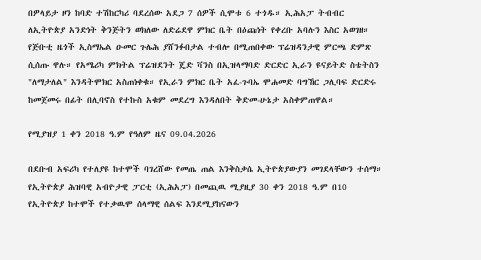በዎላይታ ዞን ከባድ ተሽከርካሪ ባደረሰው አደጋ 7 ሰዎች ሲሞቱ 6 ተጎዱ። ኢሕአፓ ትብብር ለኢትዮጵያ አንድነት ቅንጅትን ወክለው ለድሬደዋ ምክር ቤት በዕጩነት የቀረቡ አባሉን እስር አወገዘ። የጅቡቲ ዜጎች ኢስማኤል ዑመር ጉሌሕ ያሸንፉበታል ተብሎ በሚጠበቀው ፕሬዝዳንታዊ ምርጫ ድምጽ ሲሰጡ ዋሉ። የአሜሪካ ምክትል ፕሬዝደንት ጄድ ቫንስ በኢዝላማባድ ድርድር ኢራን ዩናይትድ ስቴትስን "ለማታለል" እንዳትሞክር አስጠነቀቁ። የኢራን ምክር ቤት አፈ-ጉባኤ ሞሐመድ ባግኸር ጋሊባፍ ድርድሩ ከመጀመሩ በፊት በሊባኖስ የተኩስ አቁም መደረግ እንዳለበት ቅድመ-ሁኔታ አስቀምጠዋል።

የሚያዝያ 1 ቀን 2018 ዓ.ም የዓለም ዜና 09.04.2026

በደቡብ አፍሪካ የተለያዩ ከተሞች ባገረሸው የመጤ ጠል እንቅስቃሴ ኢትዮጵያውያን መገደላቸውን ተሰማ። የኢትዮጵያ ሕዝባዊ አብዮታዊ ፓርቲ (ኢሕአፓ) በመጪዉ ሚያዚያ 30 ቀን 2018 ዓ.ም በ10 የኢትዮጵያ ከተሞች የተቃዉሞ ሰላማዊ ሰልፍ እንደሚያከናውን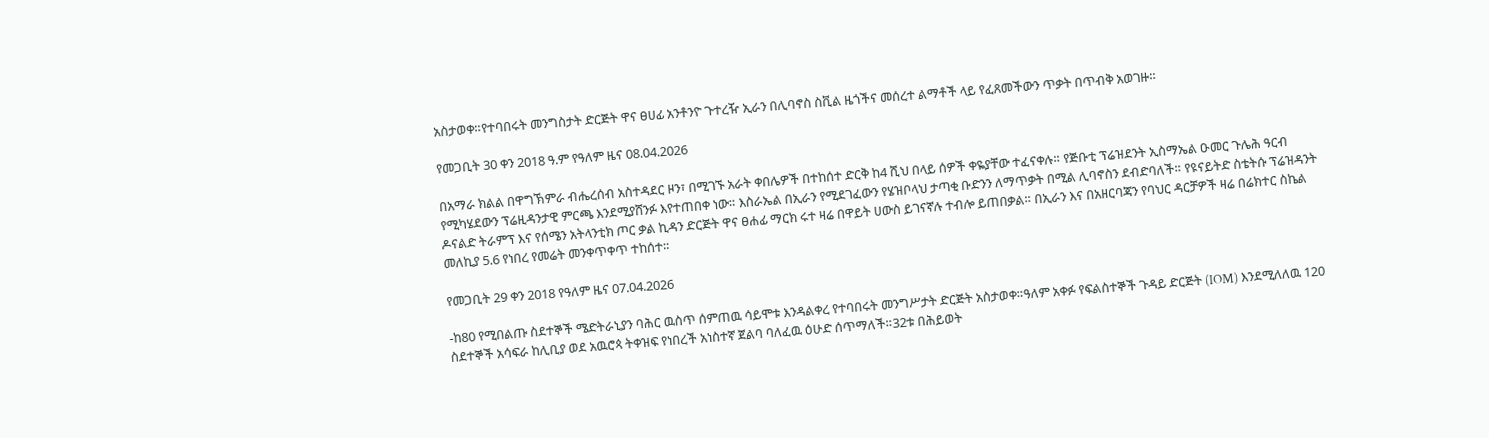አስታወቀ።የተባበሩት መንግስታት ድርጅት ዋና ፀሀፊ አንቶንዮ ጉተረዥ ኢራን በሊባኖስ ስቪል ዜጎችና መሰረተ ልማቶች ላይ የፈጸመችውን ጥቃት በጥብቅ አወገዙ።

የመጋቢት 30 ቀን 2018 ዓ.ም የዓለም ዜና 08.04.2026

በአማራ ክልል በዋግኽምራ ብሔረሰብ አስተዳደር ዞን፣ በሚገኙ አራት ቀበሌዎች በተከሰተ ድርቅ ከ4 ሺህ በላይ ሰዎች ቀዬያቸው ተፈናቀሉ። የጅቡቲ ፕሬዝደንት ኢስማኤል ዑመር ጉሌሕ ዓርብ የሚካሄደውን ፕሬዚዳንታዊ ምርጫ እንደሚያሸንፉ እየተጠበቀ ነው። እስራኤል በኢራን የሚደገፈውን የሄዝቦላህ ታጣቂ ቡድንን ለማጥቃት በሚል ሊባኖስን ደብድባለች። የዩናይትድ ስቴትሱ ፕሬዝዳንት ዶናልድ ትራምፕ እና የሰሜን አትላንቲክ ጦር ቃል ኪዳን ድርጅት ዋና ፀሐፊ ማርክ ሩተ ዛሬ በዋይት ሀውስ ይገናኛሉ ተብሎ ይጠበቃል። በኢራን እና በአዘርባጃን የባህር ዳርቻዎች ዛሬ በሬክተር ስኬል መለኪያ 5.6 የነበረ የመሬት መንቀጥቀጥ ተከሰተ።

የመጋቢት 29 ቀን 2018 የዓለም ዜና 07.04.2026

-ከ80 የሚበልጡ ስደተኞች ሜድትራኒያን ባሕር ዉስጥ ሰምጠዉ ሳይሞቱ እንዳልቀረ የተባበሩት መንግሥታት ድርጅት አስታወቀ።ዓለም አቀፉ የፍልስተኞች ጉዳይ ድርጅት (IOM) እንደሚለለዉ 120 ስደተኞች አሳፍራ ከሊቢያ ወደ አዉሮጳ ትቀዝፍ የነበረች አነስተኛ ጀልባ ባለፈዉ ዕሁድ ሰጥማለች።32ቱ በሕይወት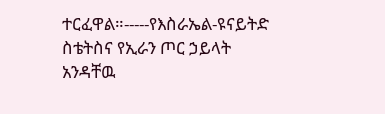ተርፈዋል።-----የእስራኤል-ዩናይትድ ስቴትስና የኢራን ጦር ኃይላት አንዳቸዉ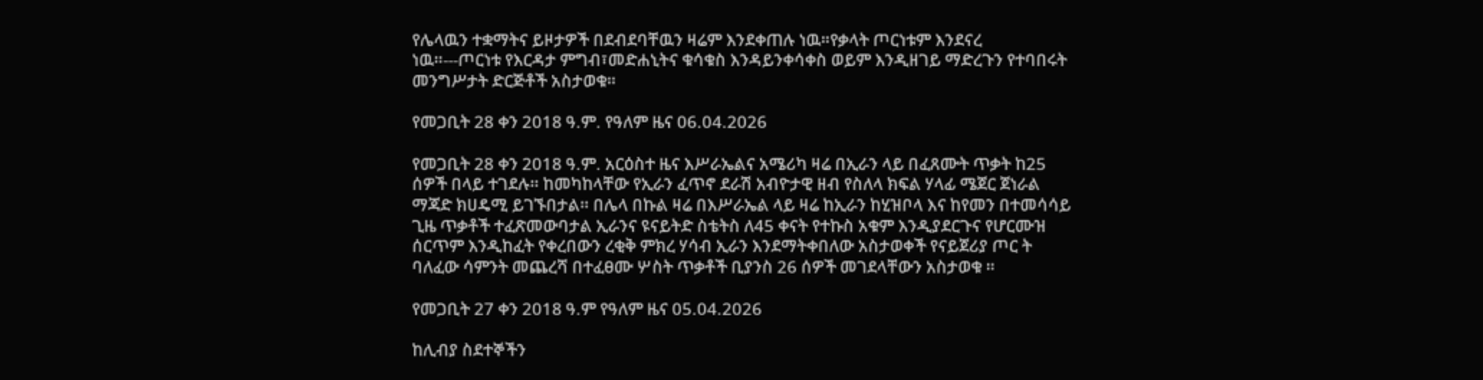የሌላዉን ተቋማትና ይዞታዎች በደብደባቸዉን ዛሬም እንደቀጠሉ ነዉ።የቃላት ጦርነቱም እንደናረ ነዉ።---ጦርነቱ የእርዳታ ምግብ፣መድሐኒትና ቁሳቁስ እንዳይንቀሳቀስ ወይም እንዲዘገይ ማድረጉን የተባበሩት መንግሥታት ድርጅቶች አስታወቁ።

የመጋቢት 28 ቀን 2018 ዓ.ም. የዓለም ዜና 06.04.2026

የመጋቢት 28 ቀን 2018 ዓ.ም. አርዕስተ ዜና እሥራኤልና አሜሪካ ዛሬ በኢራን ላይ በፈጸሙት ጥቃት ከ25 ሰዎች በላይ ተገደሉ። ከመካከላቸው የኢራን ፈጥኖ ደራሽ አብዮታዊ ዘብ የስለላ ክፍል ሃላፊ ሜጀር ጀነራል ማጃድ ክሀዴሚ ይገኙበታል። በሌላ በኩል ዛሬ በእሥራኤል ላይ ዛሬ ከኢራን ከሂዝቦላ እና ከየመን በተመሳሳይ ጊዜ ጥቃቶች ተፈጽመውባታል ኢራንና ዩናይትድ ስቴትስ ለ45 ቀናት የተኩስ አቁም እንዲያደርጉና የሆርሙዝ ሰርጥም እንዲከፈት የቀረበውን ረቂቅ ምክረ ሃሳብ ኢራን እንደማትቀበለው አስታወቀች የናይጀሪያ ጦር ት ባለፈው ሳምንት መጨረሻ በተፈፀሙ ሦስት ጥቃቶች ቢያንስ 26 ሰዎች መገደላቸውን አስታወቁ ።

የመጋቢት 27 ቀን 2018 ዓ.ም የዓለም ዜና 05.04.2026

ከሊብያ ስደተኞችን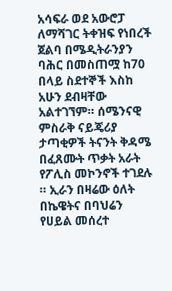አሳፍራ ወደ አውሮፓ ለማሻገር ትቀዝፍ የነበረች ጀልባ በሜዲትራንያን ባሕር በመስጠሟ ከ70 በላይ ስደተኞች እስከ አሁን ደብዛቸው አልተገኘም። ሰሜንናዊ ምስራቅ ናይጄሪያ ታጣቂዎች ትናንት ቅዳሜ በፈጸሙት ጥቃት አራት የፖሊስ መኮንኖች ተገደሉ ። ኢራን በዛሬው ዕለት በኬዌትና በባህሬን የሀይል መሰረተ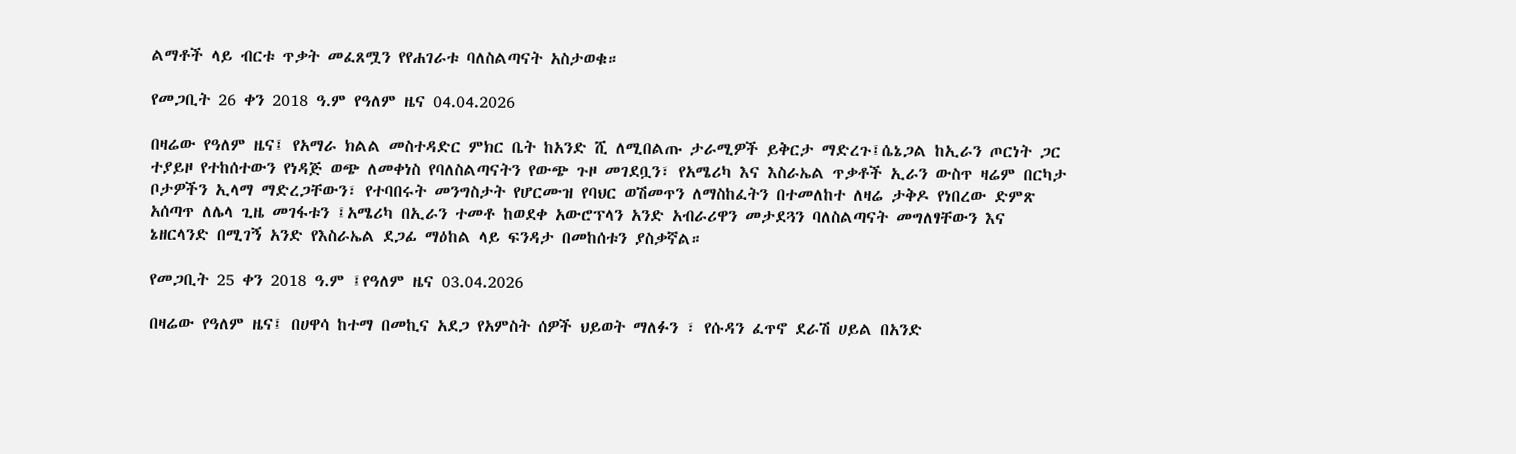ልማቶች ላይ ብርቱ ጥቃት መፈጸሟን የየሐገራቱ ባለስልጣናት አስታወቁ።

የመጋቢት 26 ቀን 2018 ዓ.ም የዓለም ዜና 04.04.2026

በዛሬው የዓለም ዜና፤ የአማራ ክልል መስተዳድር ምክር ቤት ከአንድ ሺ ለሚበልጡ ታራሚዎች ይቅርታ ማድረጉ፤ሴኔጋል ከኢራን ጦርነት ጋር ተያይዞ የተከሰተውን የነዳጅ ወጭ ለመቀነስ የባለስልጣናትን የውጭ ጉዞ መገደቧን፣ የአሜሪካ እና እስራኤል ጥቃቶች ኢራን ውስጥ ዛሬም በርካታ ቦታዎችን ኢላማ ማድረጋቸውን፣ የተባበሩት መንግስታት የሆርሙዝ የባህር ወሽመጥን ለማስከፈትን በተመለከተ ለዛሬ ታቅዶ የነበረው ድምጽ አሰጣጥ ለሌላ ጊዜ መገፋቱን ፤አሜሪካ በኢራን ተመቶ ከወደቀ አውሮፕላን አንድ አብራሪዋን መታደጓን ባለስልጣናት መግለፃቸውን እና ኔዘርላንድ በሚገኝ አንድ የእስራኤል ደጋፊ ማዕከል ላይ ፍንዳታ በመከሰቱን ያስቃኛል።

የመጋቢት 25 ቀን 2018 ዓ.ም ፤የዓለም ዜና 03.04.2026

በዛሬው የዓለም ዜና፤ በሀዋሳ ከተማ በመኪና አደጋ የአምስት ሰዎች ህይወት ማለፉን ፣ የሱዳን ፈጥኖ ደራሽ ሀይል በአንድ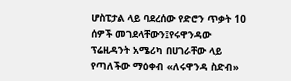ሆስፒታል ላይ ባደረሰው የድሮን ጥቃት 10 ሰዎች መገደላቸውን፤የሩዋንዳው ፕሬዚዳንት አሜሪካ በሀገራቸው ላይ የጣለችው ማዕቀብ «ለሩዋንዳ ስድብ»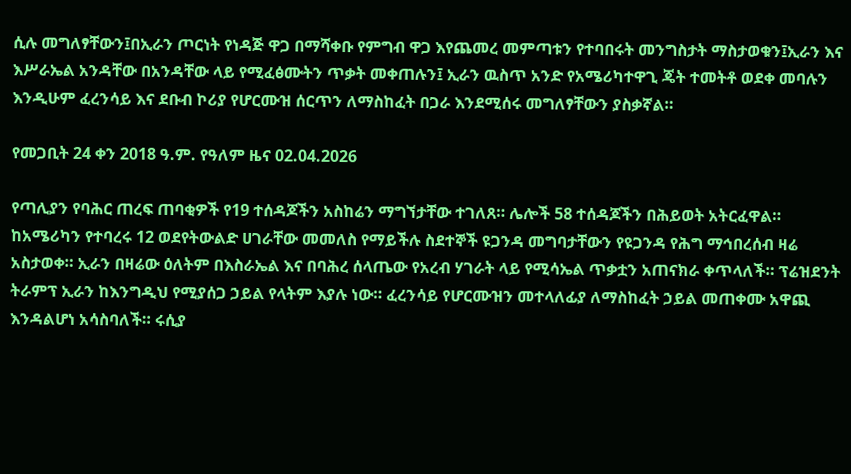ሲሉ መግለፃቸውን፤በኢራን ጦርነት የነዳጅ ዋጋ በማሻቀቡ የምግብ ዋጋ እየጨመረ መምጣቱን የተባበሩት መንግስታት ማስታወቁን፤ኢራን እና እሥራኤል አንዳቸው በአንዳቸው ላይ የሚፈፅሙትን ጥቃት መቀጠሉን፤ ኢራን ዉስጥ አንድ የአሜሪካተዋጊ ጄት ተመትቶ ወደቀ መባሉን እንዲሁም ፈረንሳይ እና ደቡብ ኮሪያ የሆርሙዝ ሰርጥን ለማስከፈት በጋራ እንደሚሰሩ መግለፃቸውን ያስቃኛል።

የመጋቢት 24 ቀን 2018 ዓ.ም. የዓለም ዜና 02.04.2026

የጣሊያን የባሕር ጠረፍ ጠባቂዎች የ19 ተሰዳጆችን አስከሬን ማግኘታቸው ተገለጸ። ሌሎች 58 ተሰዳጆችን በሕይወት አትርፈዋል። ከአሜሪካን የተባረሩ 12 ወደየትውልድ ሀገራቸው መመለስ የማይችሉ ስደተኞች ዩጋንዳ መግባታቸውን የዩጋንዳ የሕግ ማኅበረሰብ ዛሬ አስታወቀ። ኢራን በዛሬው ዕለትም በእስራኤል እና በባሕረ ሰላጤው የአረብ ሃገራት ላይ የሚሳኤል ጥቃቷን አጠናክራ ቀጥላለች። ፕሬዝደንት ትራምፕ ኢራን ከእንግዲህ የሚያሰጋ ኃይል የላትም እያሉ ነው። ፈረንሳይ የሆርሙዝን መተላለፊያ ለማስከፈት ኃይል መጠቀሙ አዋጪ እንዳልሆነ አሳስባለች። ሩሲያ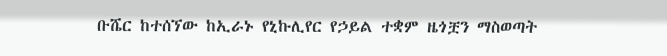ቡሼር ከተሰኘው ከኢራኑ የኒኩሊየር የኃይል ተቋም ዜጎቿን ማስወጣት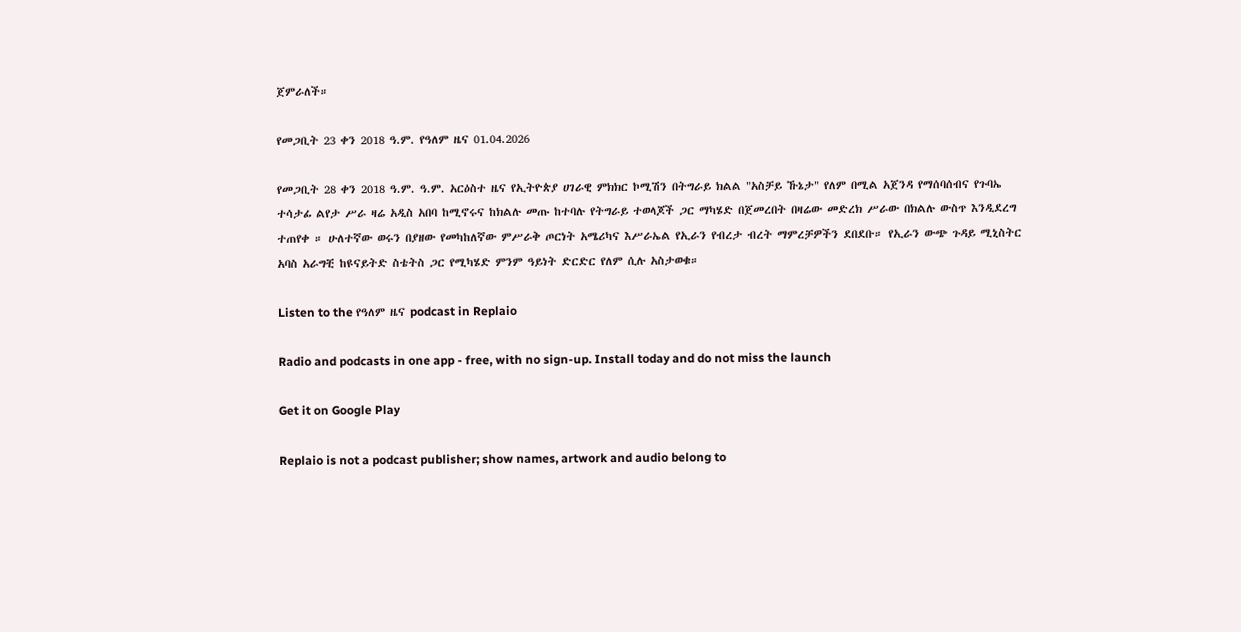ጀምራለች።

የመጋቢት 23 ቀን 2018 ዓ.ም. የዓለም ዜና 01.04.2026

የመጋቢት 28 ቀን 2018 ዓ.ም. ዓ.ም. አርዕስተ ዜና የኢትዮጵያ ሀገራዊ ምክክር ኮሚሽን በትግራይ ክልል "አስቻይ ኹኔታ" የለም በሚል አጀንዳ የማሰባሰብና የጉባኤ ተሳታፊ ልየታ ሥራ ዛሬ አዲስ አበባ ከሚኖሩና ከክልሉ መጡ ከተባሉ የትግራይ ተወላጆች ጋር ማካሄድ በጀመረበት በዛሬው መድረክ ሥራው በክልሉ ውስጥ እንዲደረግ ተጠየቀ ። ሁለተኛው ወሩን በያዘው የመካከለኛው ምሥራቅ ጦርነት አሜሪካና እሥራኤል የኢራን የብረታ ብረት ማምረቻዎችን ደበደቡ። የኢራን ውጭ ጉዳይ ሚኒስትር አባስ አራግቺ ከዩናይትድ ስቴትስ ጋር የሚካሄድ ምንም ዓይነት ድርድር የለም ሲሉ አስታወቁ።

Listen to the የዓለም ዜና podcast in Replaio

Radio and podcasts in one app - free, with no sign-up. Install today and do not miss the launch

Get it on Google Play

Replaio is not a podcast publisher; show names, artwork and audio belong to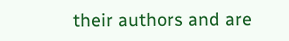their authors and are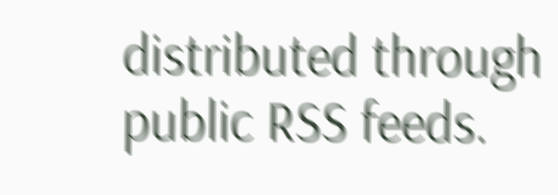distributed through public RSS feeds.